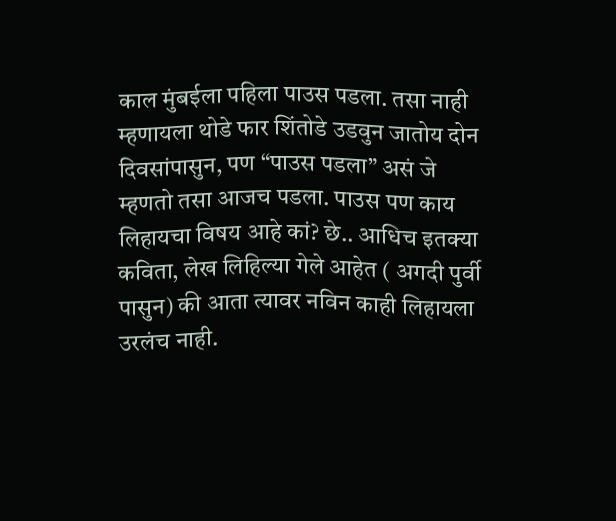काल मुंबईला पहिला पाउस पडला. तसा नाही म्हणायला थोडे फार शिंतोडे उडवुन जातोय दोन दिवसांपासुन, पण “पाउस पडला” असं जे म्हणतो तसा आजच पडला. पाउस पण काय लिहायचा विषय आहे कां? छे.. आधिच इतक्या कविता, लेख लिहिल्या गेले आहेत ( अगदी पुर्वी पासुन) की आता त्यावर नविन काही लिहायला उरलंच नाही.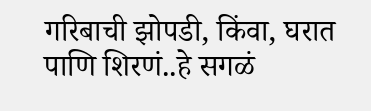गरिबाची झोपडी, किंवा, घरात पाणि शिरणं..हे सगळं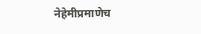नेहेमीप्रमाणेच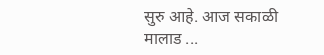सुरु आहे. आज सकाळी मालाड ...